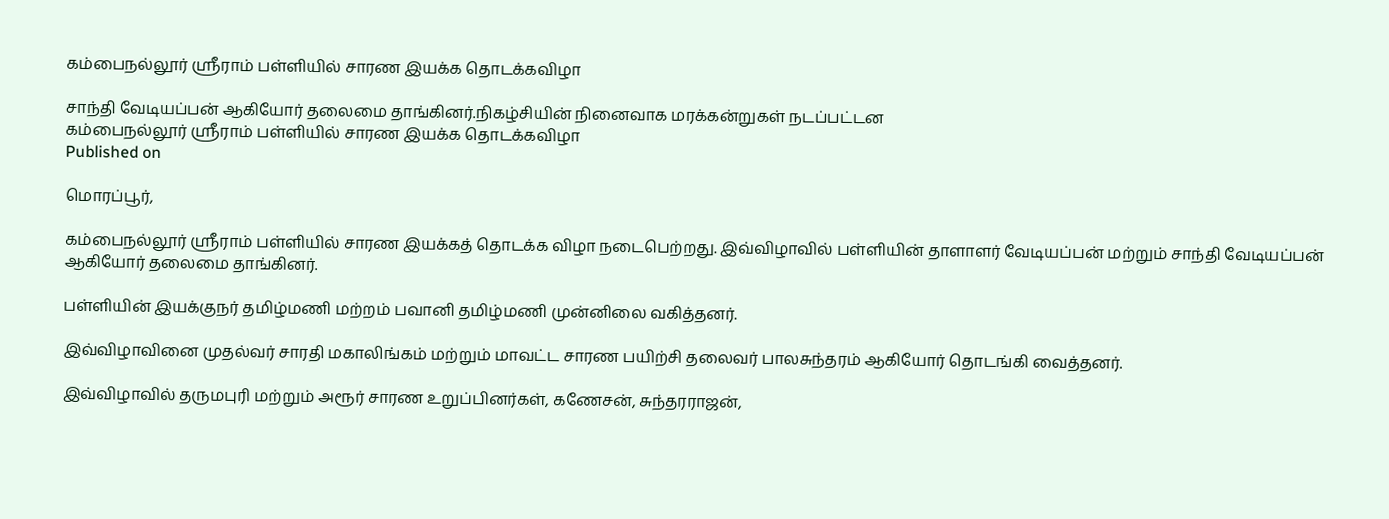கம்பைநல்லூர் ஸ்ரீராம் பள்ளியில் சாரண இயக்க தொடக்கவிழா

சாந்தி வேடியப்பன் ஆகியோர் தலைமை தாங்கினர்.நிகழ்சியின் நினைவாக மரக்கன்றுகள் நடப்பட்டன
கம்பைநல்லூர் ஸ்ரீராம் பள்ளியில் சாரண இயக்க தொடக்கவிழா
Published on

மொரப்பூர்,

கம்பைநல்லூர் ஸ்ரீராம் பள்ளியில் சாரண இயக்கத் தொடக்க விழா நடைபெற்றது. இவ்விழாவில் பள்ளியின் தாளாளர் வேடியப்பன் மற்றும் சாந்தி வேடியப்பன் ஆகியோர் தலைமை தாங்கினர்.

பள்ளியின் இயக்குநர் தமிழ்மணி மற்றம் பவானி தமிழ்மணி முன்னிலை வகித்தனர்.

இவ்விழாவினை முதல்வர் சாரதி மகாலிங்கம் மற்றும் மாவட்ட சாரண பயிற்சி தலைவர் பாலசுந்தரம் ஆகியோர் தொடங்கி வைத்தனர்.

இவ்விழாவில் தருமபுரி மற்றும் அரூர் சாரண உறுப்பினர்கள், கணேசன், சுந்தரராஜன்,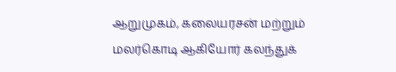ஆறுமுகம், கலையரசன் மற்றும் மலர்கொடி ஆகியோர் கலந்துக்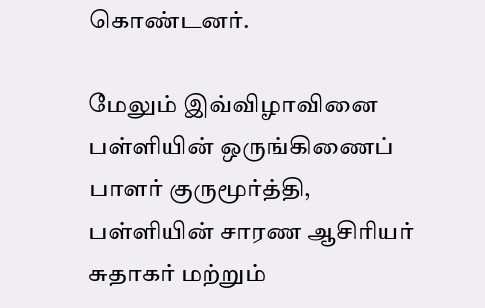கொண்டனர்.

மேலும் இவ்விழாவினை பள்ளியின் ஒருங்கிணைப் பாளர் குருமூர்த்தி, பள்ளியின் சாரண ஆசிரியர் சுதாகர் மற்றும்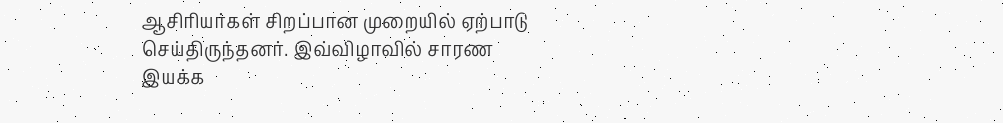ஆசிரியர்கள் சிறப்பான முறையில் ஏற்பாடு செய்திருந்தனர். இவ்விழாவில் சாரண இயக்க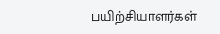பயிற்சியாளர்கள்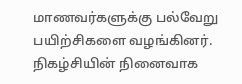மாணவர்களுக்கு பல்வேறு பயிற்சிகளை வழங்கினர். நிகழ்சியின் நினைவாக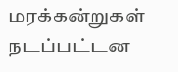மரக்கன்றுகள் நடப்பட்டன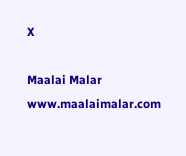X

Maalai Malar
www.maalaimalar.com